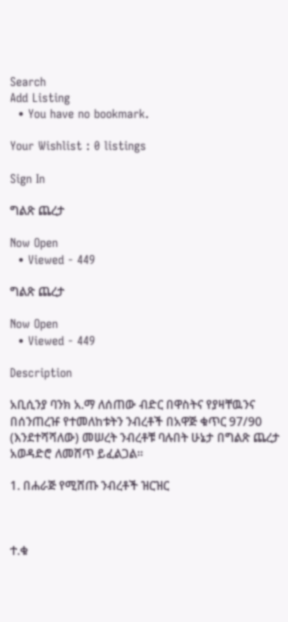Search
Add Listing
  • You have no bookmark.

Your Wishlist : 0 listings

Sign In

ግልጽ ጨረታ

Now Open
  • Viewed - 449

ግልጽ ጨረታ

Now Open
  • Viewed - 449

Description

አቢሲንያ ባንክ አ.ማ ለሰጠው ብድር በዋስትና የያዛቸዉንና በሰንጠረዡ የተመለከቱትን ንብረቶች በአዋጅ ቁጥር 97/90 (እንደተሻሻለው) መሠረት ንብረቶቹ ባሉበት ሁኔታ በግልጽ ጨረታ አወዳድሮ ለመሸጥ ይፈልጋል።

1. በሐራጅ የሚሸጡ ንብረቶች ዝርዝር



ተ.ቁ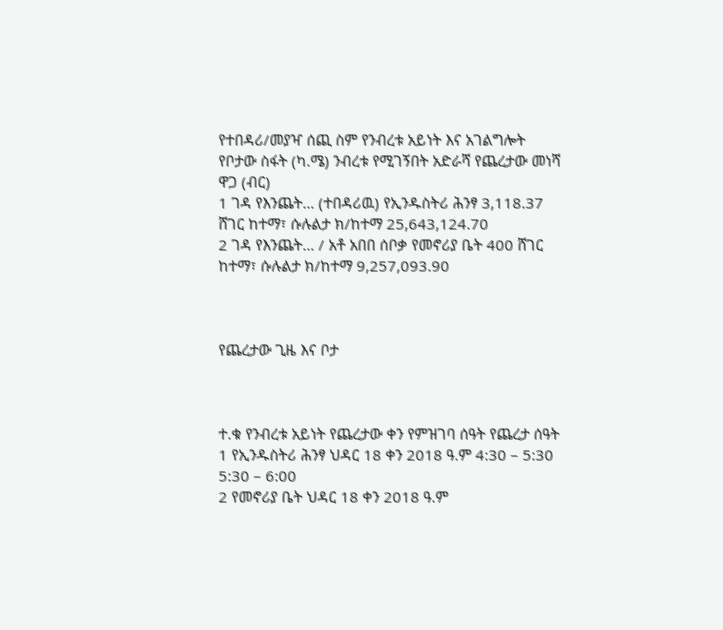የተበዳሪ/መያዣ ሰጪ ስም የንብረቱ አይነት እና አገልግሎት የቦታው ስፋት (ካ.ሜ) ንብረቱ የሚገኝበት አድራሻ የጨረታው መነሻ ዋጋ (ብር)
1 ገዳ የእንጨት… (ተበዳሪዉ) የኢንዱስትሪ ሕንፃ 3,118.37 ሸገር ከተማ፣ ሱሉልታ ክ/ከተማ 25,643,124.70
2 ገዳ የእንጨት… / አቶ አበበ ሰቦቃ የመኖሪያ ቤት 400 ሸገር ከተማ፣ ሱሉልታ ክ/ከተማ 9,257,093.90



የጨረታው ጊዜ እና ቦታ



ተ.ቁ የንብረቱ አይነት የጨረታው ቀን የምዝገባ ሰዓት የጨረታ ሰዓት
1 የኢንዱስትሪ ሕንፃ ህዳር 18 ቀን 2018 ዓ.ም 4:30 – 5:30 5:30 – 6:00
2 የመኖሪያ ቤት ህዳር 18 ቀን 2018 ዓ.ም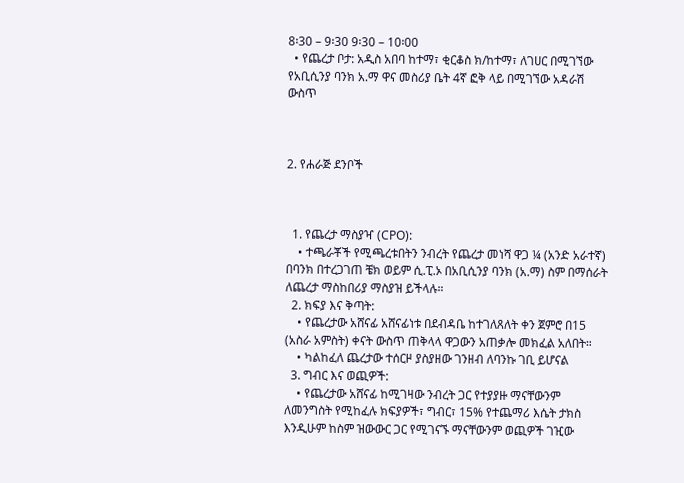8፡30 – 9፡30 9፡30 – 10፡00
  • የጨረታ ቦታ: አዲስ አበባ ከተማ፣ ቂርቆስ ክ/ከተማ፣ ለገሀር በሚገኘው የአቢሲንያ ባንክ አ.ማ ዋና መስሪያ ቤት 4ኛ ፎቅ ላይ በሚገኘው አዳራሽ ውስጥ



2. የሐራጅ ደንቦች



  1. የጨረታ ማስያዣ (CPO):
    • ተጫራቾች የሚጫረቱበትን ንብረት የጨረታ መነሻ ዋጋ ¼ (አንድ አራተኛ) በባንክ በተረጋገጠ ቼክ ወይም ሲ.ፒ.ኦ በአቢሲንያ ባንክ (አ.ማ) ስም በማሰራት ለጨረታ ማስከበሪያ ማስያዝ ይችላሉ።
  2. ክፍያ እና ቅጣት:
    • የጨረታው አሸናፊ አሸናፊነቱ በደብዳቤ ከተገለጸለት ቀን ጀምሮ በ15 (አስራ አምስት) ቀናት ውስጥ ጠቅላላ ዋጋውን አጠቃሎ መክፈል አለበት።
    • ካልከፈለ ጨረታው ተሰርዞ ያስያዘው ገንዘብ ለባንኩ ገቢ ይሆናል
  3. ግብር እና ወጪዎች:
    • የጨረታው አሸናፊ ከሚገዛው ንብረት ጋር የተያያዙ ማናቸውንም ለመንግስት የሚከፈሉ ክፍያዎች፣ ግብር፣ 15% የተጨማሪ እሴት ታክስ እንዲሁም ከስም ዝውውር ጋር የሚገናኙ ማናቸውንም ወጪዎች ገዢው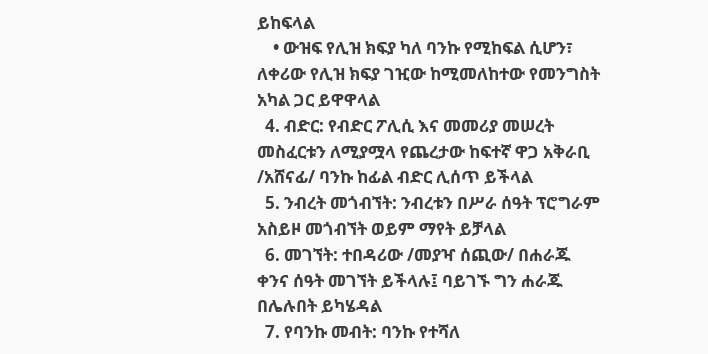ይከፍላል
    • ውዝፍ የሊዝ ክፍያ ካለ ባንኩ የሚከፍል ሲሆን፣ ለቀሪው የሊዝ ክፍያ ገዢው ከሚመለከተው የመንግስት አካል ጋር ይዋዋላል
  4. ብድር: የብድር ፖሊሲ እና መመሪያ መሠረት መስፈርቱን ለሚያሟላ የጨረታው ከፍተኛ ዋጋ አቅራቢ /አሸናፊ/ ባንኩ ከፊል ብድር ሊሰጥ ይችላል
  5. ንብረት መጎብኘት: ንብረቱን በሥራ ሰዓት ፕሮግራም አስይዞ መጎብኘት ወይም ማየት ይቻላል
  6. መገኘት: ተበዳሪው /መያዣ ሰጪው/ በሐራጁ ቀንና ሰዓት መገኘት ይችላሉ፤ ባይገኙ ግን ሐራጁ በሌሉበት ይካሄዳል
  7. የባንኩ መብት: ባንኩ የተሻለ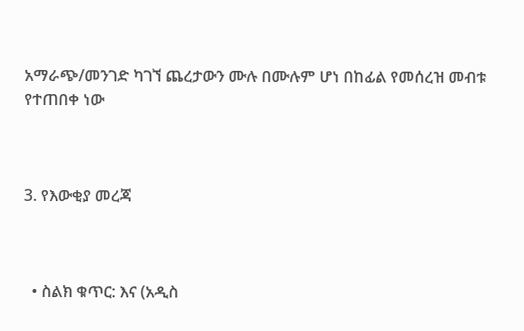አማራጭ/መንገድ ካገኘ ጨረታውን ሙሉ በሙሉም ሆነ በከፊል የመሰረዝ መብቱ የተጠበቀ ነው



3. የእውቂያ መረጃ



  • ስልክ ቁጥር: እና (አዲስ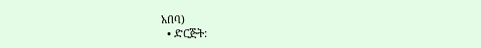አበባ)
  • ድርጅት: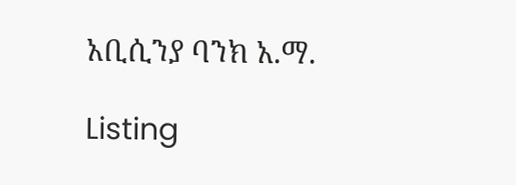አቢሲንያ ባንክ አ.ማ.

Listing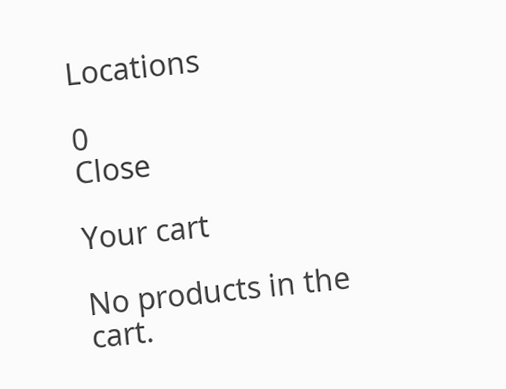Locations

0
Close

Your cart

No products in the cart.